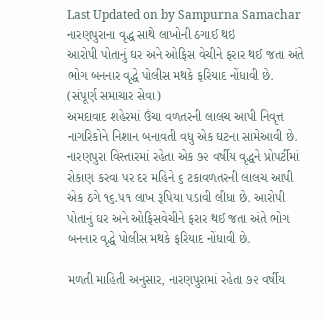Last Updated on by Sampurna Samachar
નારણપુરાના વૃદ્ધ સાથે લાખોની ઠગાઈ થઇ
આરોપી પોતાનું ઘર અને ઓફિસ વેચીને ફરાર થઈ જતા અંતે ભોગ બનનાર વૃદ્ધે પોલીસ મથકે ફરિયાદ નોંધાવી છે.
(સંપૂર્ણ સમાચાર સેવા)
અમદાવાદ શહેરમાં ઉંચા વળતરની લાલચ આપી નિવૃત્ત નાગરિકોને નિશાન બનાવતી વધુ એક ઘટના સામેઆવી છે. નારણપુરા વિસ્તારમાં રહેતા એક ૭૨ વર્ષીય વૃદ્ધને પ્રોપર્ટીમાં રોકાણ કરવા પર દર મહિને ૬ ટકાવળતરની લાલચ આપી એક ઠગે ૧૬.૫૧ લાખ રૂપિયા પડાવી લીધા છે. આરોપી પોતાનું ઘર અને ઓફિસવેચીને ફરાર થઈ જતા અંતે ભોગ બનનાર વૃદ્ધે પોલીસ મથકે ફરિયાદ નોંધાવી છે.

મળતી માહિતી અનુસાર, નારણપુરામાં રહેતા ૭૨ વર્ષીય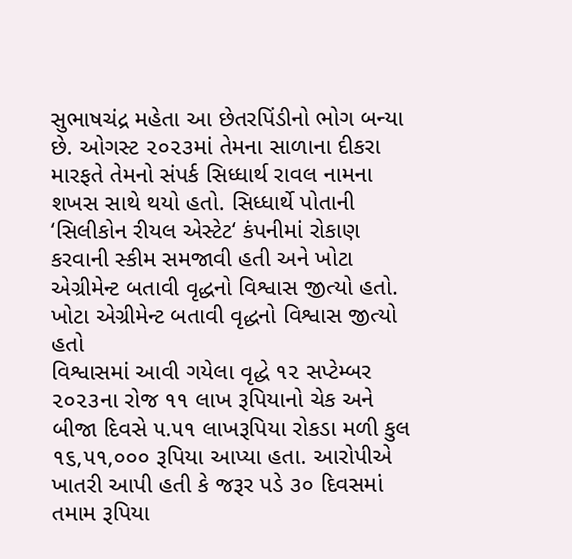સુભાષચંદ્ર મહેતા આ છેતરપિંડીનો ભોગ બન્યા છે. ઓગસ્ટ ૨૦૨૩માં તેમના સાળાના દીકરા મારફતે તેમનો સંપર્ક સિધ્ધાર્થ રાવલ નામના શખસ સાથે થયો હતો. સિધ્ધાર્થે પોતાની ‘સિલીકોન રીયલ એસ્ટેટ‘ કંપનીમાં રોકાણ કરવાની સ્કીમ સમજાવી હતી અને ખોટા એગ્રીમેન્ટ બતાવી વૃદ્ધનો વિશ્વાસ જીત્યો હતો.
ખોટા એગ્રીમેન્ટ બતાવી વૃદ્ધનો વિશ્વાસ જીત્યો હતો
વિશ્વાસમાં આવી ગયેલા વૃદ્ધે ૧૨ સપ્ટેમ્બર ૨૦૨૩ના રોજ ૧૧ લાખ રૂપિયાનો ચેક અને બીજા દિવસે ૫.૫૧ લાખરૂપિયા રોકડા મળી કુલ ૧૬,૫૧,૦૦૦ રૂપિયા આપ્યા હતા. આરોપીએ ખાતરી આપી હતી કે જરૂર પડે ૩૦ દિવસમાં તમામ રૂપિયા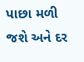પાછા મળી જશે અને દર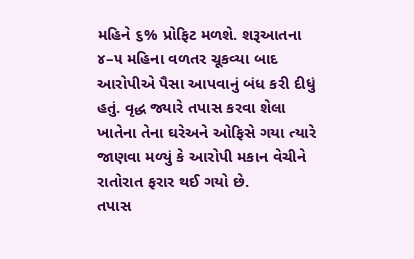મહિને ૬% પ્રોફિટ મળશે. શરૂઆતના ૪–૫ મહિના વળતર ચૂકવ્યા બાદ આરોપીએ પૈસા આપવાનું બંધ કરી દીધું હતું. વૃદ્ધ જ્યારે તપાસ કરવા શેલા ખાતેના તેના ઘરેઅને ઓફિસે ગયા ત્યારે જાણવા મળ્યું કે આરોપી મકાન વેચીને રાતોરાત ફરાર થઈ ગયો છે.
તપાસ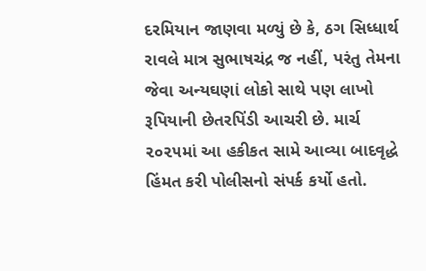દરમિયાન જાણવા મળ્યું છે કે, ઠગ સિધ્ધાર્થ રાવલે માત્ર સુભાષચંદ્ર જ નહીં, પરંતુ તેમના જેવા અન્યઘણાં લોકો સાથે પણ લાખો રૂપિયાની છેતરપિંડી આચરી છે. માર્ચ ૨૦૨૫માં આ હકીકત સામે આવ્યા બાદવૃદ્ધે હિંમત કરી પોલીસનો સંપર્ક કર્યો હતો.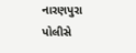નારણપુરા પોલીસે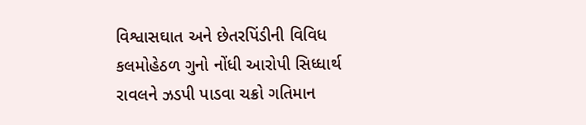વિશ્વાસઘાત અને છેતરપિંડીની વિવિધ કલમોહેઠળ ગુનો નોંધી આરોપી સિધ્ધાર્થ રાવલને ઝડપી પાડવા ચક્રો ગતિમાન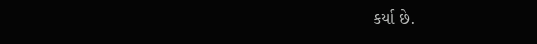કર્યા છે.